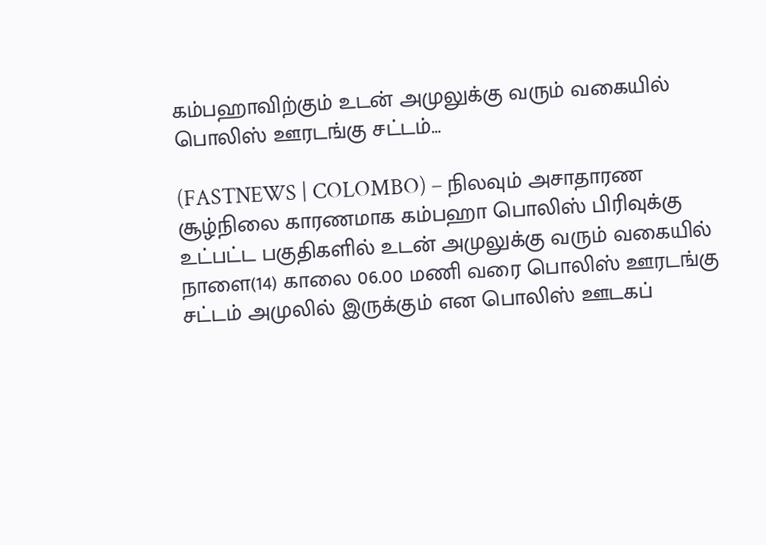கம்பஹாவிற்கும் உடன் அமுலுக்கு வரும் வகையில் பொலிஸ் ஊரடங்கு சட்டம்…

(FASTNEWS | COLOMBO) – நிலவும் அசாதாரண சூழ்நிலை காரணமாக கம்பஹா பொலிஸ் பிரிவுக்கு உட்பட்ட பகுதிகளில் உடன் அமுலுக்கு வரும் வகையில் நாளை(14) காலை 06.00 மணி வரை பொலிஸ் ஊரடங்கு சட்டம் அமுலில் இருக்கும் என பொலிஸ் ஊடகப்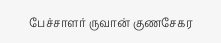பேச்சாளர் ருவான் குணசேகர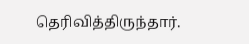தெரிவித்திருந்தார்.